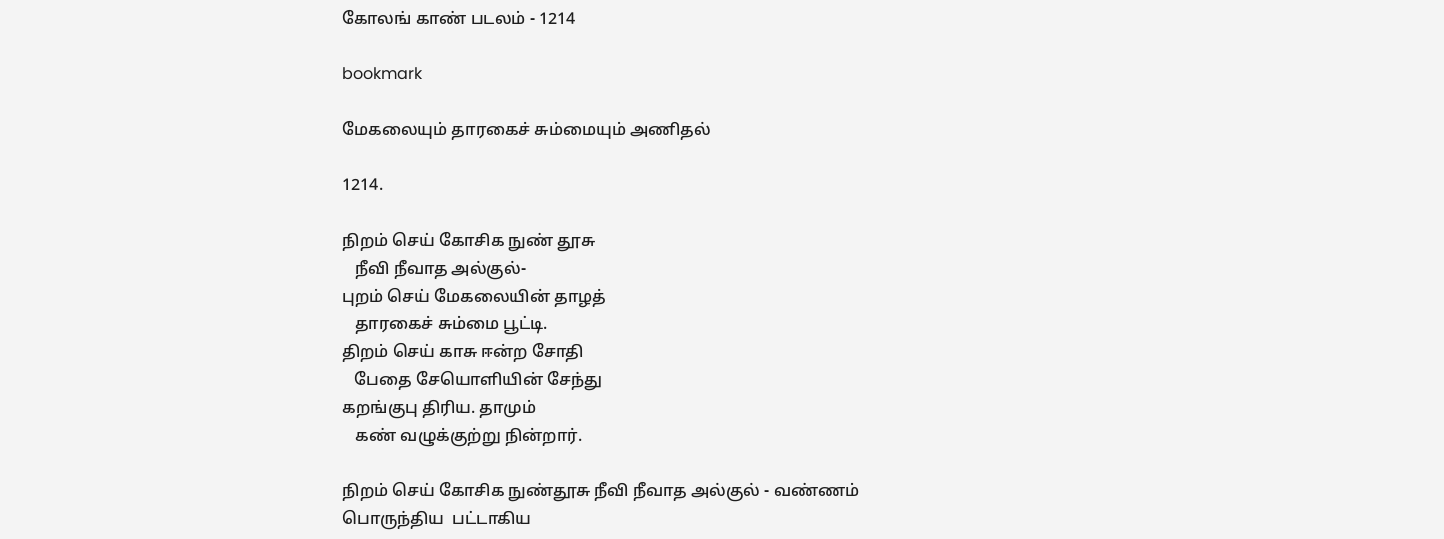கோலங் காண் படலம் - 1214

bookmark

மேகலையும் தாரகைச் சும்மையும் அணிதல்

1214.

நிறம் செய் கோசிக நுண் தூசு
   நீவி நீவாத அல்குல்-
புறம் செய் மேகலையின் தாழத்
   தாரகைச் சும்மை பூட்டி.
திறம் செய் காசு ஈன்ற சோதி
   பேதை சேயொளியின் சேந்து
கறங்குபு திரிய. தாமும்
   கண் வழுக்குற்று நின்றார்.

நிறம் செய் கோசிக நுண்தூசு நீவி நீவாத அல்குல் - வண்ணம்
பொருந்திய  பட்டாகிய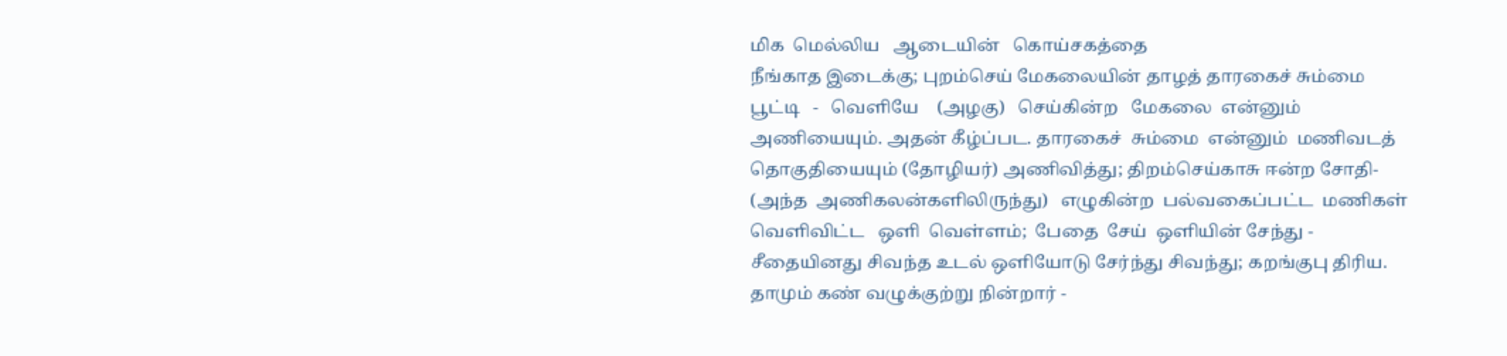மிக  மெல்லிய   ஆடையின்   கொய்சகத்தை
நீங்காத இடைக்கு; புறம்செய் மேகலையின் தாழத் தாரகைச் சும்மை
பூட்டி   -   வெளியே    (அழகு)   செய்கின்ற   மேகலை  என்னும்
அணியையும். அதன் கீழ்ப்பட. தாரகைச்  சும்மை  என்னும்  மணிவடத்
தொகுதியையும் (தோழியர்) அணிவித்து; திறம்செய்காசு ஈன்ற சோதி-
(அந்த  அணிகலன்களிலிருந்து)   எழுகின்ற  பல்வகைப்பட்ட  மணிகள்
வெளிவிட்ட   ஒளி  வெள்ளம்;  பேதை  சேய்  ஒளியின் சேந்து -
சீதையினது சிவந்த உடல் ஒளியோடு சேர்ந்து சிவந்து; கறங்குபு திரிய.
தாமும் கண் வழுக்குற்று நின்றார் -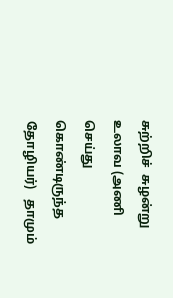சுற்றிச்  சுழன்று உலாவ (அணி
செய்து   கொண்டிருந்த   தோழியர்)   தாமும்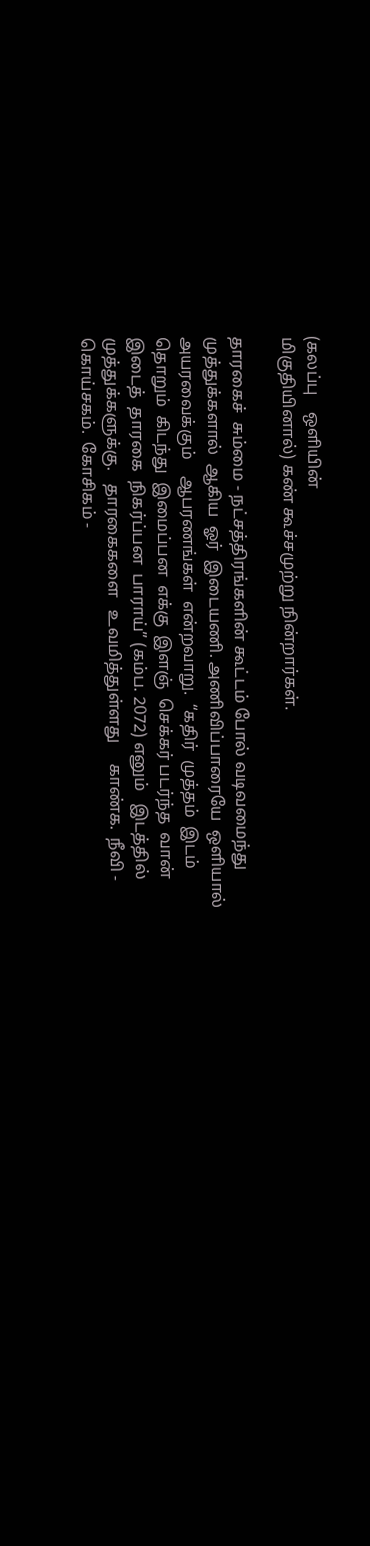(கலப்பு    ஒளியின்
மிகுதியினால்) கண் கூச்சமுற்று நின்றார்கள்.

தாரகைச்  சும்மை - நட்சத்திரங்களின் கூட்டம் போல் வடிவமைந்து
முத்துக்களால்  ஆகிய  ஓர்  இடையணி. அணிவிப்பாரையே  ஒளியால்
அயரவைக்கும்    ஆபரணங்கள்  என்றவாறு.  “கதிர்  முத்தம்  இடம்
தொறும்  கிடந்து  இமைப்பன  எக்கு  இளஞ்  செக்கர் படர்ந்த  வான்
இடைத்  தாரகை  நிகர்ப்பன  பாராய்” (கம்ப. 2072) எனும்   இடத்தில்
முத்துக்களுக்கு.   தாரகைகளை   உவமித்துள்ளது     காண்க.  நீவி -
கொய்சகம்.  கோசிகம் -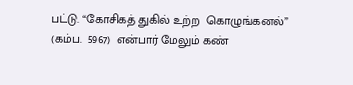பட்டு. “கோசிகத் துகில் உற்ற  கொழுங்கனல்”
(கம்ப.  5967)  என்பார் மேலும் கண்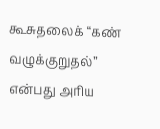கூசுதலைக் “கண்  வழுக்குறுதல்”
என்பது அரிய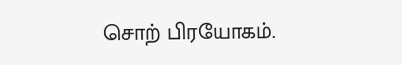சொற் பிரயோகம்.